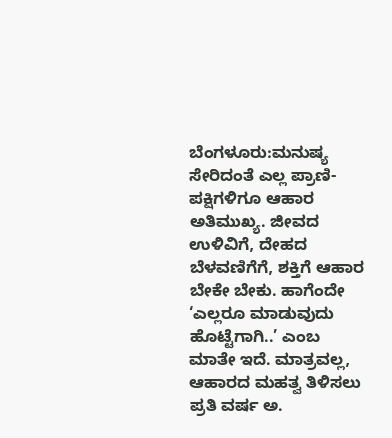ಬೆಂಗಳೂರು:ಮನುಷ್ಯ ಸೇರಿದಂತೆ ಎಲ್ಲ ಪ್ರಾಣಿ-ಪಕ್ಷಿಗಳಿಗೂ ಆಹಾರ ಅತಿಮುಖ್ಯ. ಜೀವದ ಉಳಿವಿಗೆ, ದೇಹದ ಬೆಳವಣಿಗೆಗೆ, ಶಕ್ತಿಗೆ ಆಹಾರ ಬೇಕೇ ಬೇಕು. ಹಾಗೆಂದೇ ‘ಎಲ್ಲರೂ ಮಾಡುವುದು ಹೊಟ್ಟೆಗಾಗಿ..’ ಎಂಬ ಮಾತೇ ಇದೆ. ಮಾತ್ರವಲ್ಲ, ಆಹಾರದ ಮಹತ್ವ ತಿಳಿಸಲು ಪ್ರತಿ ವರ್ಷ ಅ.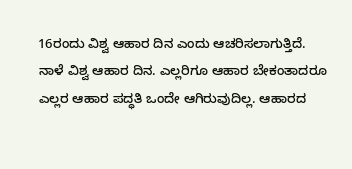16ರಂದು ವಿಶ್ವ ಆಹಾರ ದಿನ ಎಂದು ಆಚರಿಸಲಾಗುತ್ತಿದೆ.
ನಾಳೆ ವಿಶ್ವ ಆಹಾರ ದಿನ. ಎಲ್ಲರಿಗೂ ಆಹಾರ ಬೇಕಂತಾದರೂ ಎಲ್ಲರ ಆಹಾರ ಪದ್ಧತಿ ಒಂದೇ ಆಗಿರುವುದಿಲ್ಲ. ಆಹಾರದ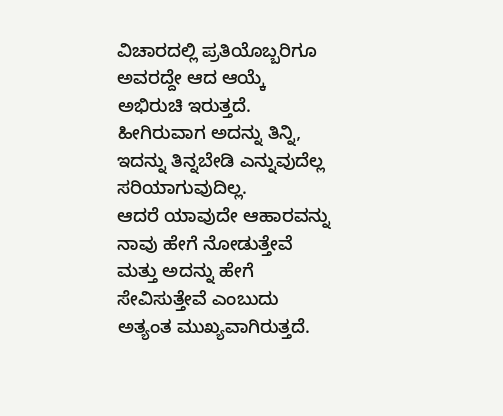ವಿಚಾರದಲ್ಲಿ ಪ್ರತಿಯೊಬ್ಬರಿಗೂ ಅವರದ್ದೇ ಆದ ಆಯ್ಕೆ ಅಭಿರುಚಿ ಇರುತ್ತದೆ. ಹೀಗಿರುವಾಗ ಅದನ್ನು ತಿನ್ನಿ, ಇದನ್ನು ತಿನ್ನಬೇಡಿ ಎನ್ನುವುದೆಲ್ಲ ಸರಿಯಾಗುವುದಿಲ್ಲ.
ಆದರೆ ಯಾವುದೇ ಆಹಾರವನ್ನು ನಾವು ಹೇಗೆ ನೋಡುತ್ತೇವೆ ಮತ್ತು ಅದನ್ನು ಹೇಗೆ ಸೇವಿಸುತ್ತೇವೆ ಎಂಬುದು ಅತ್ಯಂತ ಮುಖ್ಯವಾಗಿರುತ್ತದೆ.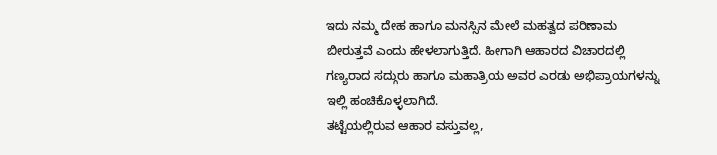ಇದು ನಮ್ಮ ದೇಹ ಹಾಗೂ ಮನಸ್ಸಿನ ಮೇಲೆ ಮಹತ್ವದ ಪರಿಣಾಮ ಬೀರುತ್ತವೆ ಎಂದು ಹೇಳಲಾಗುತ್ತಿದೆ. ಹೀಗಾಗಿ ಆಹಾರದ ವಿಚಾರದಲ್ಲಿ ಗಣ್ಯರಾದ ಸದ್ಗುರು ಹಾಗೂ ಮಹಾತ್ರಿಯ ಅವರ ಎರಡು ಅಭಿಪ್ರಾಯಗಳನ್ನು ಇಲ್ಲಿ ಹಂಚಿಕೊಳ್ಳಲಾಗಿದೆ.
ತಟ್ಟೆಯಲ್ಲಿರುವ ಆಹಾರ ವಸ್ತುವಲ್ಲ,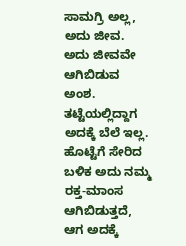ಸಾಮಗ್ರಿ ಅಲ್ಲ, ಅದು ಜೀವ. ಅದು ಜೀವವೇ ಆಗಿಬಿಡುವ ಅಂಶ. ತಟ್ಟೆಯಲ್ಲಿದ್ದಾಗ ಅದಕ್ಕೆ ಬೆಲೆ ಇಲ್ಲ. ಹೊಟ್ಟೆಗೆ ಸೇರಿದ ಬಳಿಕ ಅದು ನಮ್ಮ ರಕ್ತ-ಮಾಂಸ ಆಗಿಬಿಡುತ್ತದೆ, ಆಗ ಅದಕ್ಕೆ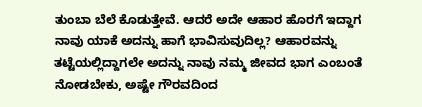ತುಂಬಾ ಬೆಲೆ ಕೊಡುತ್ತೇವೆ. ಆದರೆ ಅದೇ ಆಹಾರ ಹೊರಗೆ ಇದ್ದಾಗ ನಾವು ಯಾಕೆ ಅದನ್ನು ಹಾಗೆ ಭಾವಿಸುವುದಿಲ್ಲ? ಆಹಾರವನ್ನು ತಟ್ಟೆಯಲ್ಲಿದ್ದಾಗಲೇ ಅದನ್ನು ನಾವು ನಮ್ಮ ಜೀವದ ಭಾಗ ಎಂಬಂತೆ ನೋಡಬೇಕು, ಅಷ್ಟೇ ಗೌರವದಿಂದ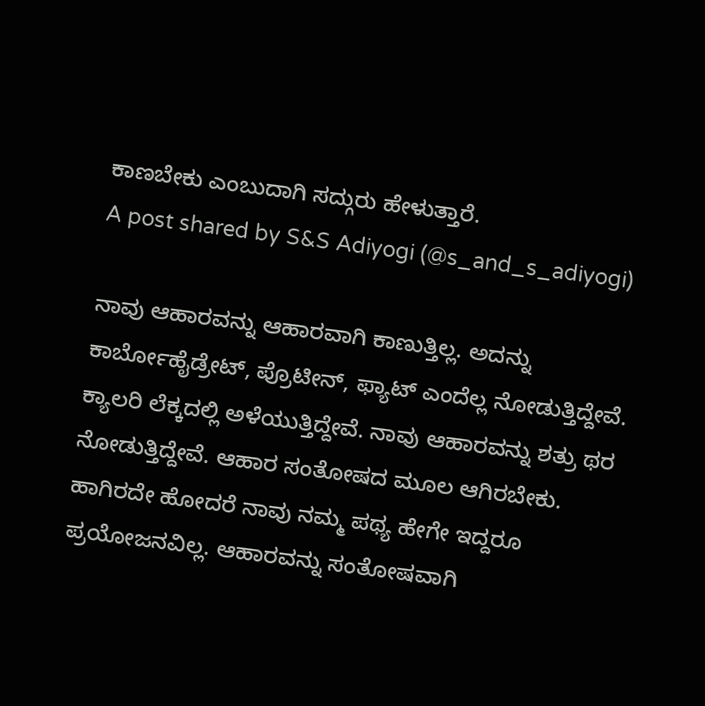ಕಾಣಬೇಕು ಎಂಬುದಾಗಿ ಸದ್ಗುರು ಹೇಳುತ್ತಾರೆ.
A post shared by S&S Adiyogi (@s_and_s_adiyogi)

ನಾವು ಆಹಾರವನ್ನು ಆಹಾರವಾಗಿ ಕಾಣುತ್ತಿಲ್ಲ. ಅದನ್ನು ಕಾರ್ಬೋಹೈಡ್ರೇಟ್, ಪ್ರೊಟೀನ್, ಫ್ಯಾಟ್ ಎಂದೆಲ್ಲ ನೋಡುತ್ತಿದ್ದೇವೆ. ಕ್ಯಾಲರಿ ಲೆಕ್ಕದಲ್ಲಿ ಅಳೆಯುತ್ತಿದ್ದೇವೆ. ನಾವು ಆಹಾರವನ್ನು ಶತ್ರು ಥರ ನೋಡುತ್ತಿದ್ದೇವೆ. ಆಹಾರ ಸಂತೋಷದ ಮೂಲ ಆಗಿರಬೇಕು. ಹಾಗಿರದೇ ಹೋದರೆ ನಾವು ನಮ್ಮ ಪಥ್ಯ ಹೇಗೇ ಇದ್ದರೂ ಪ್ರಯೋಜನವಿಲ್ಲ. ಆಹಾರವನ್ನು ಸಂತೋಷವಾಗಿ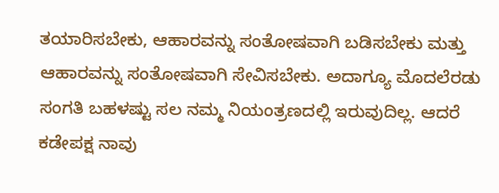ತಯಾರಿಸಬೇಕು, ಆಹಾರವನ್ನು ಸಂತೋಷವಾಗಿ ಬಡಿಸಬೇಕು ಮತ್ತು ಆಹಾರವನ್ನು ಸಂತೋಷವಾಗಿ ಸೇವಿಸಬೇಕು. ಅದಾಗ್ಯೂ ಮೊದಲೆರಡು ಸಂಗತಿ ಬಹಳಷ್ಟು ಸಲ ನಮ್ಮ ನಿಯಂತ್ರಣದಲ್ಲಿ ಇರುವುದಿಲ್ಲ. ಆದರೆ ಕಡೇಪಕ್ಷ ನಾವು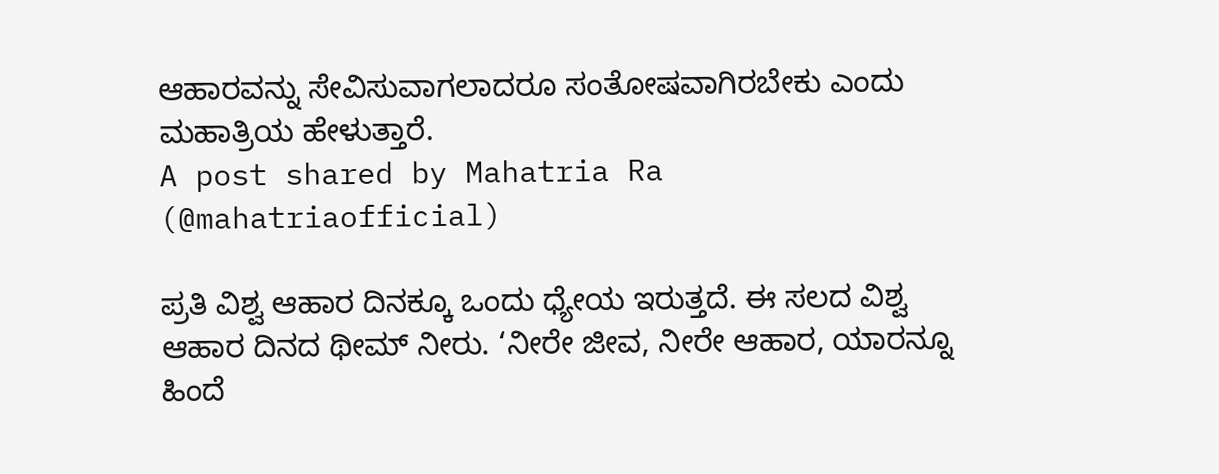ಆಹಾರವನ್ನು ಸೇವಿಸುವಾಗಲಾದರೂ ಸಂತೋಷವಾಗಿರಬೇಕು ಎಂದು ಮಹಾತ್ರಿಯ ಹೇಳುತ್ತಾರೆ.
A post shared by Mahatria Ra (@mahatriaofficial)

ಪ್ರತಿ ವಿಶ್ವ ಆಹಾರ ದಿನಕ್ಕೂ ಒಂದು ಧ್ಯೇಯ ಇರುತ್ತದೆ. ಈ ಸಲದ ವಿಶ್ವ ಆಹಾರ ದಿನದ ಥೀಮ್ ನೀರು. ‘ನೀರೇ ಜೀವ, ನೀರೇ ಆಹಾರ, ಯಾರನ್ನೂ ಹಿಂದೆ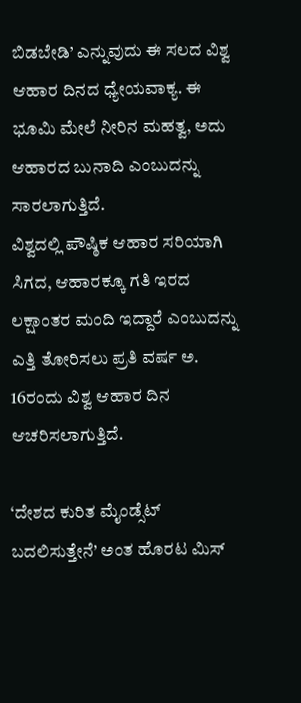ಬಿಡಬೇಡಿ’ ಎನ್ನುವುದು ಈ ಸಲದ ವಿಶ್ವ ಆಹಾರ ದಿನದ ಧ್ಯೇಯವಾಕ್ಯ. ಈ ಭೂಮಿ ಮೇಲೆ ನೀರಿನ ಮಹತ್ವ, ಅದು ಆಹಾರದ ಬುನಾದಿ ಎಂಬುದನ್ನು ಸಾರಲಾಗುತ್ತಿದೆ.
ವಿಶ್ವದಲ್ಲಿ ಪೌಷ್ಠಿಕ ಆಹಾರ ಸರಿಯಾಗಿ ಸಿಗದ, ಆಹಾರಕ್ಕೂ ಗತಿ ಇರದ ಲಕ್ಷಾಂತರ ಮಂದಿ ಇದ್ದಾರೆ ಎಂಬುದನ್ನು ಎತ್ತಿ ತೋರಿಸಲು ಪ್ರತಿ ವರ್ಷ ಅ. 16ರಂದು ವಿಶ್ವ ಆಹಾರ ದಿನ ಆಚರಿಸಲಾಗುತ್ತಿದೆ.

‘ದೇಶದ ಕುರಿತ ಮೈಂಡ್ಸೆಟ್ ಬದಲಿಸುತ್ತೇನೆ’ ಅಂತ ಹೊರಟ ಮಿಸ್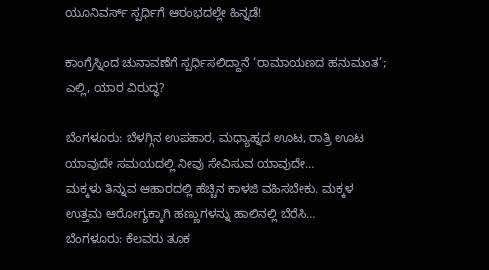ಯೂನಿವರ್ಸ್ ಸ್ಪರ್ಧಿಗೆ ಆರಂಭದಲ್ಲೇ ಹಿನ್ನಡೆ!

ಕಾಂಗ್ರೆಸ್ನಿಂದ ಚುನಾವಣೆಗೆ ಸ್ಪರ್ಧಿಸಲಿದ್ದಾನೆ ‘ರಾಮಾಯಣದ ಹನುಮಂತ’; ಎಲ್ಲಿ, ಯಾರ ವಿರುದ್ಧ?

ಬೆಂಗಳೂರು: ಬೆಳಗ್ಗಿನ ಉಪಹಾರ, ಮಧ್ಯಾಹ್ನದ ಊಟ, ರಾತ್ರಿ ಊಟ ಯಾವುದೇ ಸಮಯದಲ್ಲಿ ನೀವು ಸೇವಿಸುವ ಯಾವುದೇ…
ಮಕ್ಕಳು ತಿನ್ನುವ ಆಹಾರದಲ್ಲಿ ಹೆಚ್ಚಿನ ಕಾಳಜಿ ವಹಿಸಬೇಕು. ಮಕ್ಕಳ ಉತ್ತಮ ಆರೋಗ್ಯಕ್ಕಾಗಿ ಹಣ್ಣುಗಳನ್ನು ಹಾಲಿನಲ್ಲಿ ಬೆರೆಸಿ…
ಬೆಂಗಳೂರು: ಕೆಲವರು ತೂಕ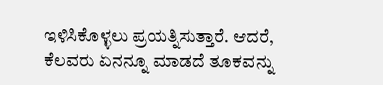ಇಳಿಸಿಕೊಳ್ಳಲು ಪ್ರಯತ್ನಿಸುತ್ತಾರೆ. ಆದರೆ, ಕೆಲವರು ಏನನ್ನೂ ಮಾಡದೆ ತೂಕವನ್ನು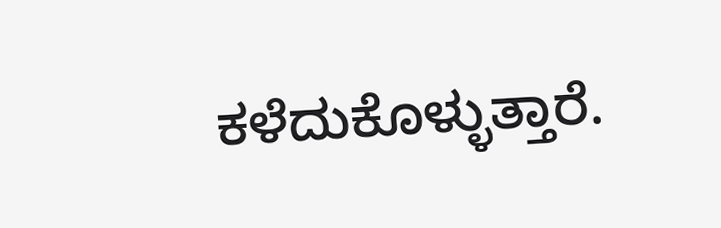ಕಳೆದುಕೊಳ್ಳುತ್ತಾರೆ.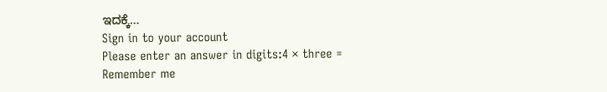ಇದಕ್ಕೆ…
Sign in to your account
Please enter an answer in digits:4 × three =
Remember me